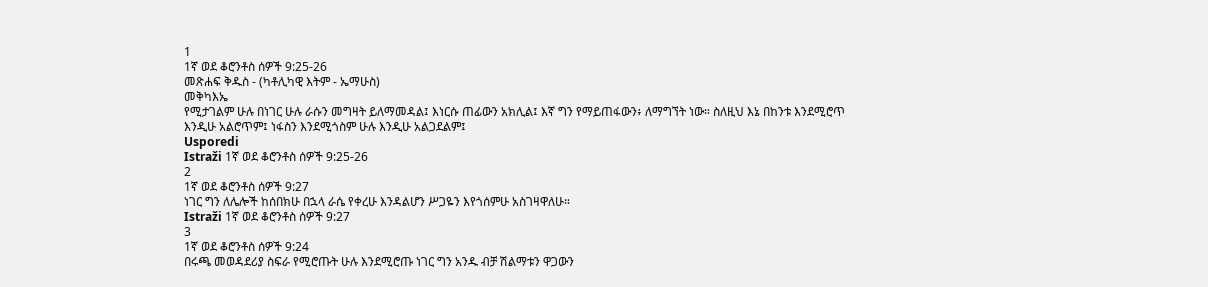1
1ኛ ወደ ቆሮንቶስ ሰዎች 9:25-26
መጽሐፍ ቅዱስ - (ካቶሊካዊ እትም - ኤማሁስ)
መቅካእኤ
የሚታገልም ሁሉ በነገር ሁሉ ራሱን መግዛት ይለማመዳል፤ እነርሱ ጠፊውን አክሊል፤ እኛ ግን የማይጠፋውን፥ ለማግኘት ነው። ስለዚህ እኔ በከንቱ እንደሚሮጥ እንዲሁ አልሮጥም፤ ነፋስን እንደሚጎስም ሁሉ እንዲሁ አልጋደልም፤
Usporedi
Istraži 1ኛ ወደ ቆሮንቶስ ሰዎች 9:25-26
2
1ኛ ወደ ቆሮንቶስ ሰዎች 9:27
ነገር ግን ለሌሎች ከሰበክሁ በኋላ ራሴ የቀረሁ እንዳልሆን ሥጋዬን እየጎሰምሁ አስገዛዋለሁ።
Istraži 1ኛ ወደ ቆሮንቶስ ሰዎች 9:27
3
1ኛ ወደ ቆሮንቶስ ሰዎች 9:24
በሩጫ መወዳደሪያ ስፍራ የሚሮጡት ሁሉ እንደሚሮጡ ነገር ግን አንዱ ብቻ ሽልማቱን ዋጋውን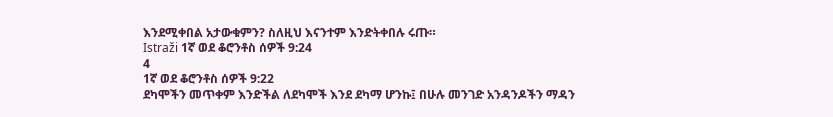እንደሚቀበል አታውቁምን? ስለዚህ እናንተም እንድትቀበሉ ሩጡ።
Istraži 1ኛ ወደ ቆሮንቶስ ሰዎች 9:24
4
1ኛ ወደ ቆሮንቶስ ሰዎች 9:22
ደካሞችን መጥቀም እንድችል ለደካሞች እንደ ደካማ ሆንኩ፤ በሁሉ መንገድ አንዳንዶችን ማዳን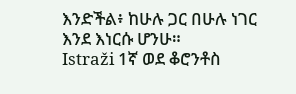እንድችል፥ ከሁሉ ጋር በሁሉ ነገር እንደ እነርሱ ሆንሁ።
Istraži 1ኛ ወደ ቆሮንቶስ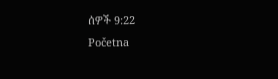ሰዎች 9:22
Početna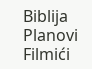Biblija
Planovi
Filmići